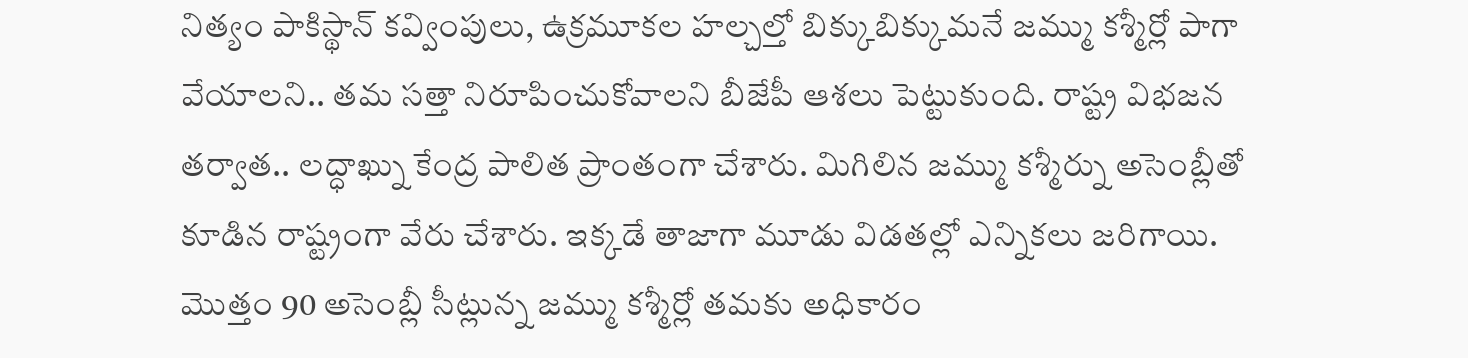నిత్యం పాకిస్థాన్ కవ్వింపులు, ఉక్రమూకల హల్చల్తో బిక్కుబిక్కుమనే జమ్ము కశ్మీర్లో పాగా వేయాలని.. తమ సత్తా నిరూపించుకోవాలని బీజేపీ ఆశలు పెట్టుకుంది. రాష్ట్ర విభజన తర్వాత.. లద్ధాఖ్ను కేంద్ర పాలిత ప్రాంతంగా చేశారు. మిగిలిన జమ్ము కశ్మీర్ను అసెంబ్లీతో కూడిన రాష్ట్రంగా వేరు చేశారు. ఇక్కడే తాజాగా మూడు విడతల్లో ఎన్నికలు జరిగాయి. మొత్తం 90 అసెంబ్లీ సీట్లున్న జమ్ము కశ్మీర్లో తమకు అధికారం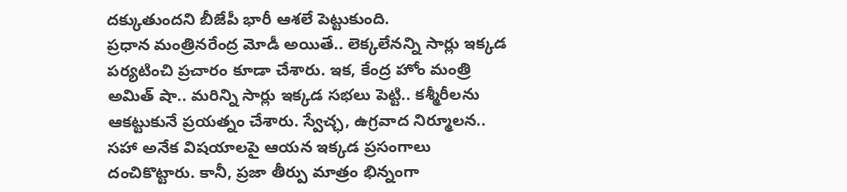దక్కుతుందని బీజేపీ భారీ ఆశలే పెట్టుకుంది.
ప్రధాన మంత్రినరేంద్ర మోడీ అయితే.. లెక్కలేనన్ని సార్లు ఇక్కడ పర్యటించి ప్రచారం కూడా చేశారు. ఇక, కేంద్ర హోం మంత్రి అమిత్ షా.. మరిన్ని సార్లు ఇక్కడ సభలు పెట్టి.. కశ్మీరీలను ఆకట్టుకునే ప్రయత్నం చేశారు. స్వేచ్ఛ, ఉగ్రవాద నిర్మూలన.. సహా అనేక విషయాలపై ఆయన ఇక్కడ ప్రసంగాలు దంచికొట్టారు. కానీ, ప్రజా తీర్పు మాత్రం భిన్నంగా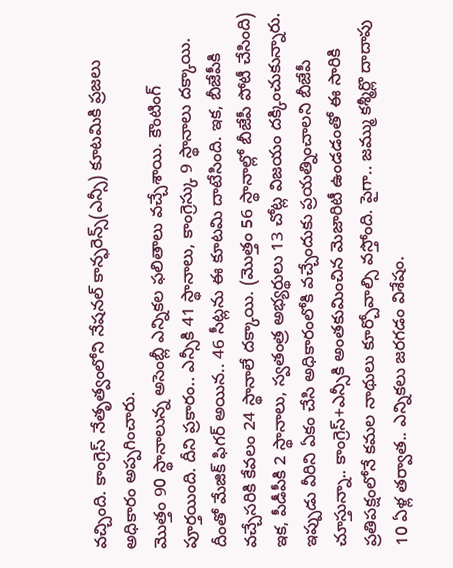వచ్చింది. కాంగ్రెస్ నేతృత్వంలోని నేషనల్ కాన్ఫరెన్స్(ఎన్సీ) కూటమికి ప్రజలు అధికారం అప్పగించారు.
మొత్తం 90 స్థానాలున్న అసెంబ్లీ ఎన్నికల ఫలితాలు వచ్చేశాయి. కౌంటింగ్ పూర్తయింది. దీని ప్రకారం.. ఎన్సీకి 41 స్థానాలు, కాంగ్రెస్కు 9 స్థానాలు దక్కాయి. దీంతో మేజిక్ ఫిగర్ అయిన.. 46 సీట్లను ఈ కూటమి దాటేసింది. ఇక, బీజేపీకి వచ్చేసరికి కేవలం 24 స్థానాలే దక్కాయి. (మొత్తం 56 స్థానాల్లో బీజేపీ పోటీ చేసింది)
ఇక, పీడీపీకి 2 స్థానాలు, స్వతంత్ర అభ్యర్థులు 13 చోట్ల విజయం దక్కించుకున్నారు. ఇప్పుడు వీరిని ఏకం చేసి అధికారంలోకి వచ్చేందుకు ప్రయత్నించాలని బీజేపీ చూస్తున్నా.. కాంగ్రెస్+ఎన్సీకి అంతకుమించిన మెజారిటీ ఉండడంతో ఈ సారికి ప్రతిపక్షంలోనే కమల నాథులు కూర్చోవాల్సి వస్తోంది. పైగా.. జమ్ము కశ్మీర్లొ దాదాపు 10 ఏళ్ల తర్వాత.. ఎన్నికలు జరగడం విశేషం.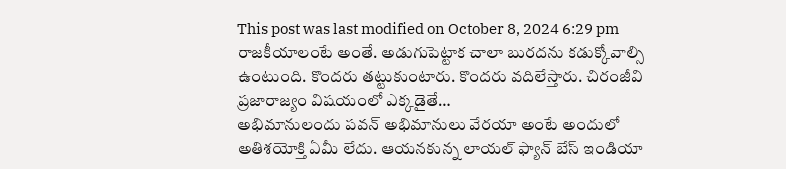This post was last modified on October 8, 2024 6:29 pm
రాజకీయాలంటే అంతే. అడుగుపెట్టాక చాలా బురదను కడుక్కోవాల్సి ఉంటుంది. కొందరు తట్టుకుంటారు. కొందరు వదిలేస్తారు. చిరంజీవి ప్రజారాజ్యం విషయంలో ఎక్కడైతే…
అభిమానులందు పవన్ అభిమానులు వేరయా అంటే అందులో అతిశయోక్తి ఏమీ లేదు. ఆయనకున్న లాయల్ ఫ్యాన్ బేస్ ఇండియా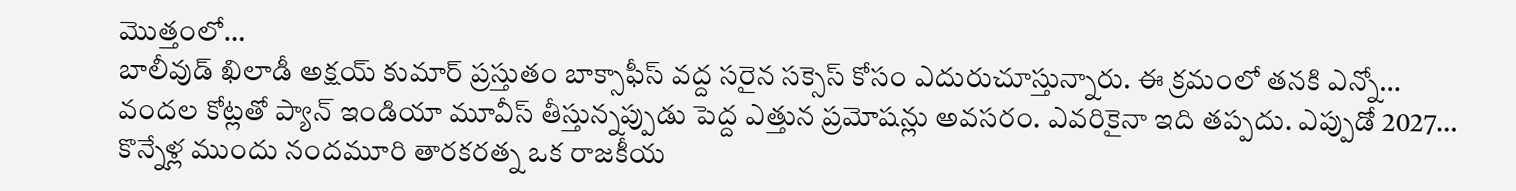మొత్తంలో…
బాలీవుడ్ ఖిలాడీ అక్షయ్ కుమార్ ప్రస్తుతం బాక్సాఫీస్ వద్ద సరైన సక్సెస్ కోసం ఎదురుచూస్తున్నారు. ఈ క్రమంలో తనకి ఎన్నో…
వందల కోట్లతో ప్యాన్ ఇండియా మూవీస్ తీస్తున్నప్పుడు పెద్ద ఎత్తున ప్రమోషన్లు అవసరం. ఎవరికైనా ఇది తప్పదు. ఎప్పుడో 2027…
కొన్నేళ్ల ముందు నందమూరి తారకరత్న ఒక రాజకీయ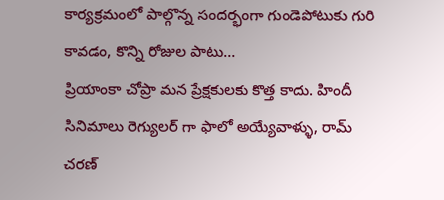కార్యక్రమంలో పాల్గొన్న సందర్భంగా గుండెపోటుకు గురి కావడం, కొన్ని రోజుల పాటు…
ప్రియాంకా చోప్రా మన ప్రేక్షకులకు కొత్త కాదు. హిందీ సినిమాలు రెగ్యులర్ గా ఫాలో అయ్యేవాళ్ళు, రామ్ చరణ్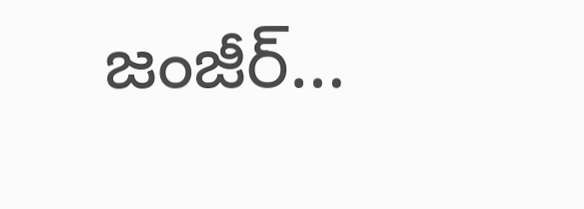జంజీర్…